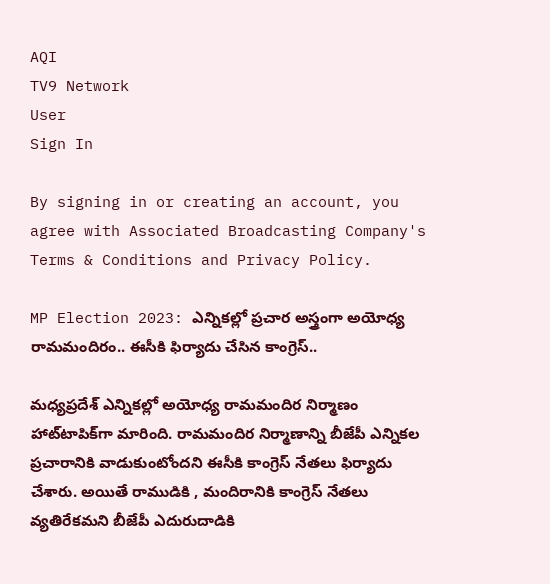AQI
TV9 Network
User
Sign In

By signing in or creating an account, you agree with Associated Broadcasting Company's Terms & Conditions and Privacy Policy.

MP Election 2023: ఎన్నికల్లో ప్రచార అస్త్రంగా అయోధ్య రామమందిరం.. ఈసీకి ఫిర్యాదు చేసిన కాంగ్రెస్‌..

మధ్యప్రదేశ్‌ ఎన్నికల్లో అయోధ్య రామమందిర నిర్మాణం హాట్‌టాపిక్‌గా మారింది. రామమందిర నిర్మాణాన్ని బీజేపీ ఎన్నికల ప్రచారానికి వాడుకుంటోందని ఈసీకి కాంగ్రెస్‌ నేతలు ఫిర్యాదు చేశారు. అయితే రాముడికి , మందిరానికి కాంగ్రెస్‌ నేతలు వ్యతిరేకమని బీజేపీ ఎదురుదాడికి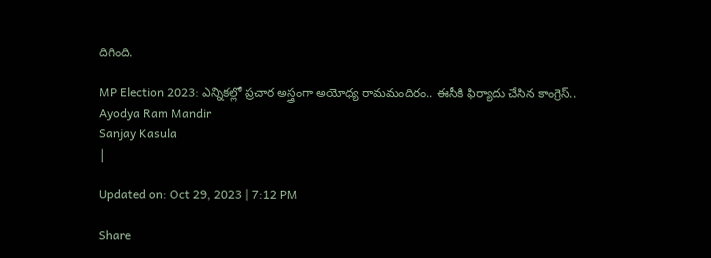దిగింది.

MP Election 2023: ఎన్నికల్లో ప్రచార అస్త్రంగా అయోధ్య రామమందిరం.. ఈసీకి ఫిర్యాదు చేసిన కాంగ్రెస్‌..
Ayodya Ram Mandir
Sanjay Kasula
|

Updated on: Oct 29, 2023 | 7:12 PM

Share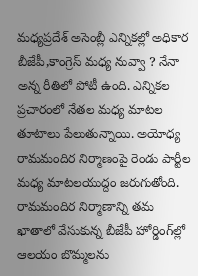మధ్యప్రదేశ్‌ అసెంబ్లీ ఎన్నికల్లో అధికార బీజేపీ,కాంగ్రెస్‌ మధ్య నువ్వా ? నేనా అన్న రీతిలో పోటీ ఉంది. ఎన్నికల ప్రచారంలో నేతల మధ్య మాటల తూటాలు పేలుతున్నాయి. అయోధ్య రామమందిర నిర్మాణంపై రెండు పార్టీల మధ్య మాటలయుద్దం జరుగుతోంది. రామమందిర నిర్మాణాన్ని తమ ఖాతాలో వేసుకున్న బీజేపీ హోర్డింగ్‌ల్లో ఆలయం బొమ్మలను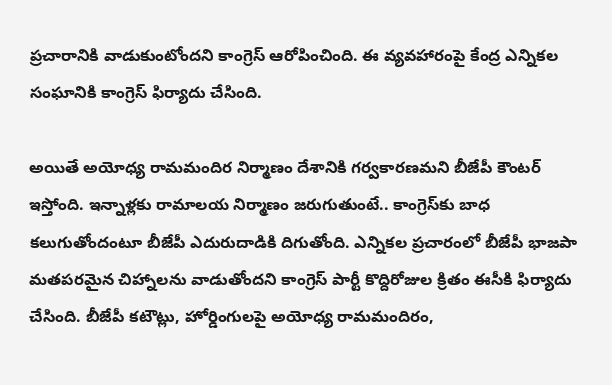ప్రచారానికి వాడుకుంటోందని కాంగ్రెస్‌ ఆరోపించింది. ఈ వ్యవహారంపై కేంద్ర ఎన్నికల సంఘానికి కాంగ్రెస్‌ ఫిర్యాదు చేసింది.

అయితే అయోధ్య రామమందిర నిర్మాణం దేశానికి గర్వకారణమని బీజేపీ కౌంటర్‌ ఇస్తోంది. ఇన్నాళ్లకు రామాలయ నిర్మాణం జరుగుతుంటే.. కాంగ్రెస్‌కు బాధ కలుగుతోందంటూ బీజేపీ ఎదురుదాడికి దిగుతోంది. ఎన్నికల ప్రచారంలో బీజేపీ భాజపా మతపరమైన చిహ్నాలను వాడుతోందని కాంగ్రెస్‌ పార్టీ కొద్దిరోజుల క్రితం ఈసీకి ఫిర్యాదు చేసింది. బీజేపీ కటౌట్లు, హోర్డింగులపై అయోధ్య రామమందిరం,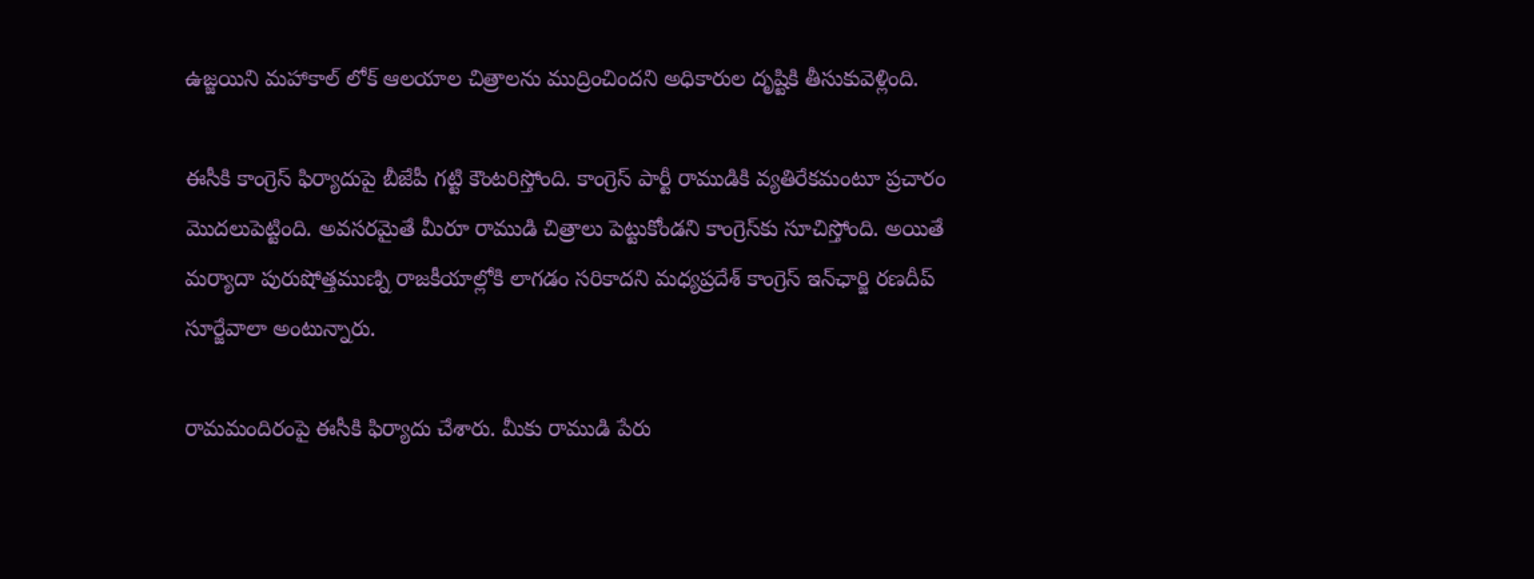ఉజ్జయిని మహాకాల్‌ లోక్‌ ఆలయాల చిత్రాలను ముద్రించిందని అధికారుల దృష్టికి తీసుకువెళ్లింది.

ఈసీకి కాంగ్రెస్‌ ఫిర్యాదుపై బీజేపీ గట్టి కౌంటరిస్తోంది. కాంగ్రెస్‌ పార్టీ రాముడికి వ్యతిరేకమంటూ ప్రచారం మొదలుపెట్టింది. అవసరమైతే మీరూ రాముడి చిత్రాలు పెట్టుకోండని కాంగ్రెస్‌కు సూచిస్తోంది. అయితే మర్యాదా పురుషోత్తముణ్ని రాజకీయాల్లోకి లాగడం సరికాదని మధ్యప్రదేశ్‌ కాంగ్రెస్‌ ఇన్‌ఛార్జి రణదీప్‌ సూర్జేవాలా అంటున్నారు.

రామమందిరంపై ఈసీకి ఫిర్యాదు చేశారు. మీకు రాముడి పేరు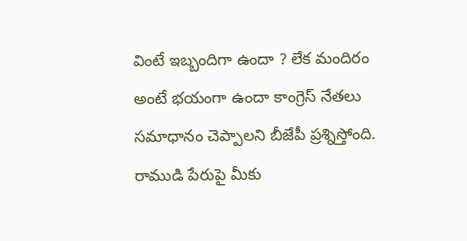వింటే ఇబ్బందిగా ఉందా ? లేక మందిరం అంటే భయంగా ఉందా కాంగ్రెస్‌ నేతలు సమాధానం చెప్పాలని బీజేపీ ప్రశ్నిస్తోంది. రాముడి పేరుపై మీకు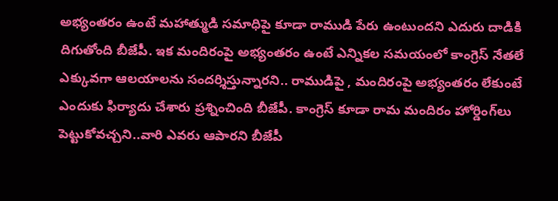అభ్యంతరం ఉంటే మహాత్ముడి సమాధిపై కూడా రాముడి పేరు ఉంటుందని ఎదురు దాడికి దిగుతోంది బీజేపీ. ఇక మందిరంపై అభ్యంతరం ఉంటే ఎన్నికల సమయంలో కాంగ్రెస్‌ నేతలే ఎక్కువగా ఆలయాలను సందర్శిస్తున్నారని.. రాముడిపై , మందిరంపై అభ్యంతరం లేకుంటే ఎందుకు ఫిర్యాదు చేశారు ప్రశ్నించింది బీజేపీ. కాంగ్రెస్ కూడా రామ మందిరం హోర్డింగ్‌లు పెట్టుకోవచ్చని..వారి ఎవరు ఆపారని బీజేపీ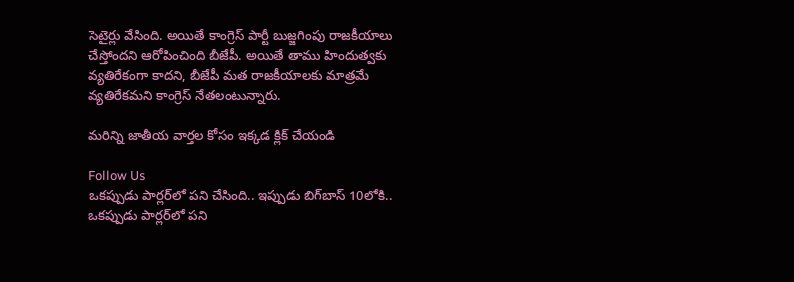సెటైర్లు వేసింది. అయితే కాంగ్రెస్ పార్టీ బుజ్జగింపు రాజకీయాలు చేస్తోందని ఆరోపించింది బీజేపీ. అయితే తాము హిందుత్వకు వ్యతిరేకంగా కాదని, బీజేపీ మత రాజకీయాలకు మాత్రమే వ్యతిరేకమని కాంగ్రెస్‌ నేతలంటున్నారు.

మరిన్ని జాతీయ వార్తల కోసం ఇక్కడ క్లిక్ చేయండి

Follow Us
ఒకప్పుడు పార్లర్‌లో పని చేసింది.. ఇప్పుడు బిగ్‌బాస్ 10లోకి..
ఒకప్పుడు పార్లర్‌లో పని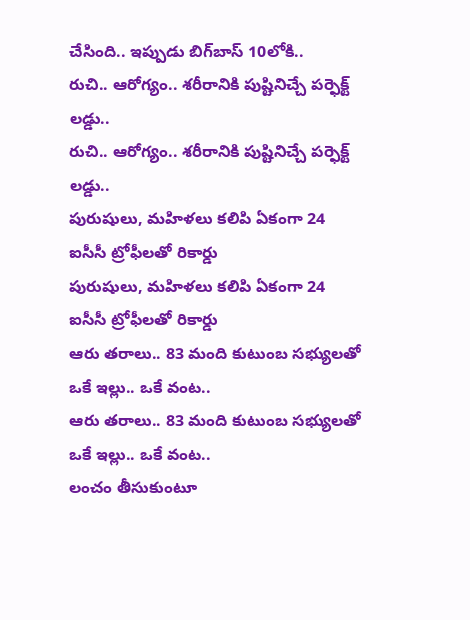చేసింది.. ఇప్పుడు బిగ్‌బాస్ 10లోకి..
రుచి.. ఆరోగ్యం.. శరీరానికి పుష్టినిచ్చే పర్ఫెక్ట్ లడ్డు..
రుచి.. ఆరోగ్యం.. శరీరానికి పుష్టినిచ్చే పర్ఫెక్ట్ లడ్డు..
పురుషులు, మహిళలు కలిపి ఏకంగా 24 ఐసీసీ ట్రోఫీలతో రికార్డు
పురుషులు, మహిళలు కలిపి ఏకంగా 24 ఐసీసీ ట్రోఫీలతో రికార్డు
ఆరు తరాలు.. 83 మంది కుటుంబ సభ్యులతో ఒకే ఇల్లు.. ఒకే వంట..
ఆరు తరాలు.. 83 మంది కుటుంబ సభ్యులతో ఒకే ఇల్లు.. ఒకే వంట..
లంచం తీసుకుంటూ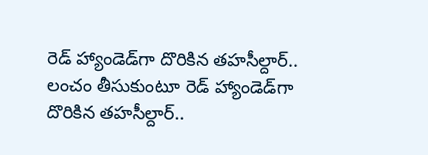రెడ్ హ్యాండెడ్‌గా దొరికిన తహసీల్దార్..
లంచం తీసుకుంటూ రెడ్ హ్యాండెడ్‌గా దొరికిన తహసీల్దార్..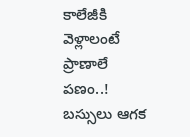కాలేజీకి వెళ్లాలంటే ప్రాణాలే పణం..! బస్సులు ఆగక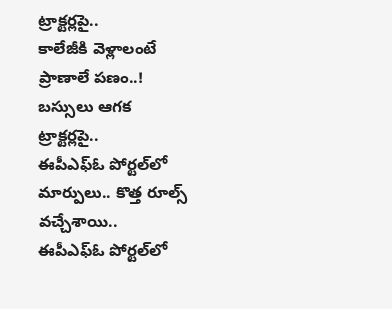ట్రాక్టర్లపై..
కాలేజీకి వెళ్లాలంటే ప్రాణాలే పణం..! బస్సులు ఆగక ట్రాక్టర్లపై..
ఈపీఎఫ్ఓ పోర్టల్‌లో మార్పులు.. కొత్త రూల్స్ వచ్చేశాయి..
ఈపీఎఫ్ఓ పోర్టల్‌లో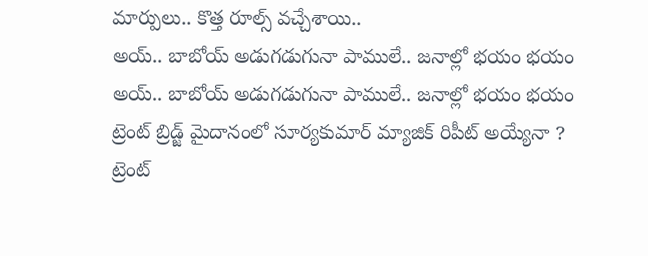మార్పులు.. కొత్త రూల్స్ వచ్చేశాయి..
అయ్‌.. బాబోయ్ అడుగడుగునా పాములే.. జనాల్లో భయం భయం
అయ్‌.. బాబోయ్ అడుగడుగునా పాములే.. జనాల్లో భయం భయం
ట్రెంట్ బ్రిడ్జ్ మైదానంలో సూర్యకుమార్ మ్యాజిక్ రిపీట్ అయ్యేనా ?
ట్రెంట్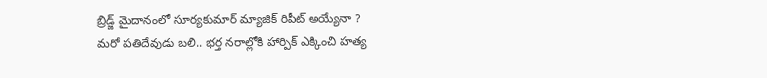బ్రిడ్జ్ మైదానంలో సూర్యకుమార్ మ్యాజిక్ రిపీట్ అయ్యేనా ?
మరో పతిదేవుడు బలి.. భర్త నరాల్లోకి హార్పిక్‌ ఎక్కించి హత్య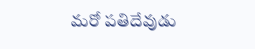మరో పతిదేవుడు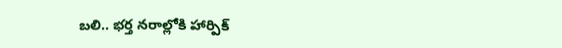బలి.. భర్త నరాల్లోకి హార్పిక్‌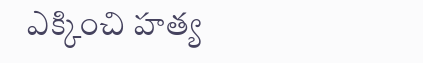ఎక్కించి హత్య